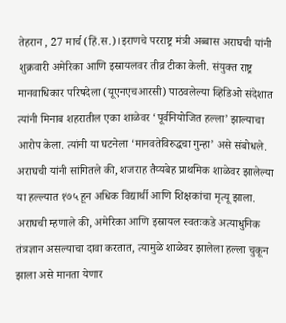तेहरान , 27 मार्च (हिं.स.)।इराणचे परराष्ट्र मंत्री अब्बास अराघची यांनी शुक्रवारी अमेरिका आणि इस्रायलवर तीव्र टीका केली. संयुक्त राष्ट्र मानवाधिकार परिषदेला (यूएनएचआरसी) पाठवलेल्या व्हिडिओ संदेशात त्यांनी मिनाब शहरातील एका शाळेवर ‘पूर्वनियोजित हल्ला’ झाल्याचा आरोप केला. त्यांनी या घटनेला ‘मानवतेविरुद्धचा गुन्हा’ असे संबोधले. अराघची यांनी सांगितले की, शजराह तैय्यबेह प्राथमिक शाळेवर झालेल्या या हल्ल्यात १७५ हून अधिक विद्यार्थी आणि शिक्षकांचा मृत्यू झाला.
अराघची म्हणाले की, अमेरिका आणि इस्रायल स्वतःकडे अत्याधुनिक तंत्रज्ञान असल्याचा दावा करतात, त्यामुळे शाळेवर झालेला हल्ला चुकून झाला असे मानता येणार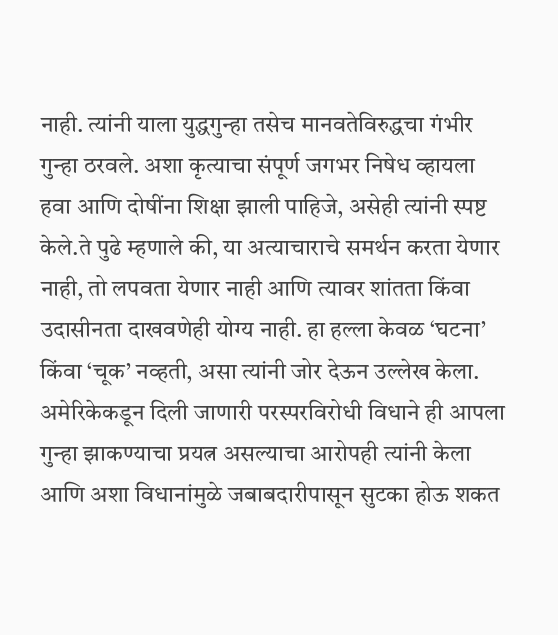नाही. त्यांनी याला युद्धगुन्हा तसेच मानवतेविरुद्धचा गंभीर गुन्हा ठरवले. अशा कृत्याचा संपूर्ण जगभर निषेध व्हायला हवा आणि दोषींना शिक्षा झाली पाहिजे, असेही त्यांनी स्पष्ट केले.ते पुढे म्हणाले की, या अत्याचाराचे समर्थन करता येणार नाही, तो लपवता येणार नाही आणि त्यावर शांतता किंवा उदासीनता दाखवणेही योग्य नाही. हा हल्ला केवळ ‘घटना’ किंवा ‘चूक’ नव्हती, असा त्यांनी जोर देऊन उल्लेख केला. अमेरिकेकडून दिली जाणारी परस्परविरोधी विधाने ही आपला गुन्हा झाकण्याचा प्रयत्न असल्याचा आरोपही त्यांनी केला आणि अशा विधानांमुळे जबाबदारीपासून सुटका होऊ शकत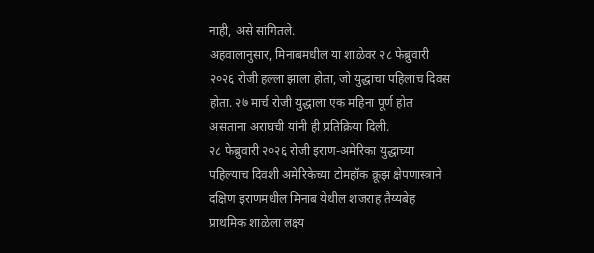नाही, असे सांगितले.
अहवालानुसार, मिनाबमधील या शाळेवर २८ फेब्रुवारी २०२६ रोजी हल्ला झाला होता, जो युद्धाचा पहिलाच दिवस होता. २७ मार्च रोजी युद्धाला एक महिना पूर्ण होत असताना अराघची यांनी ही प्रतिक्रिया दिली.
२८ फेब्रुवारी २०२६ रोजी इराण-अमेरिका युद्धाच्या पहिल्याच दिवशी अमेरिकेच्या टोमहॉक क्रूझ क्षेपणास्त्राने दक्षिण इराणमधील मिनाब येथील शजराह तैय्यबेह प्राथमिक शाळेला लक्ष्य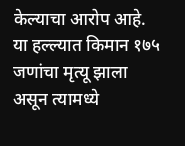केल्याचा आरोप आहे. या हल्ल्यात किमान १७५ जणांचा मृत्यू झाला असून त्यामध्ये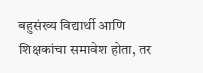बहुसंख्य विद्यार्थी आणि शिक्षकांचा समावेश होता, तर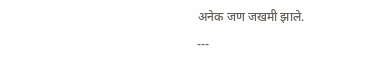अनेक जण जखमी झाले.
---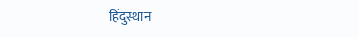हिंदुस्थान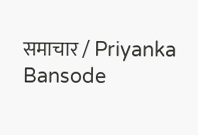समाचार / Priyanka Bansode